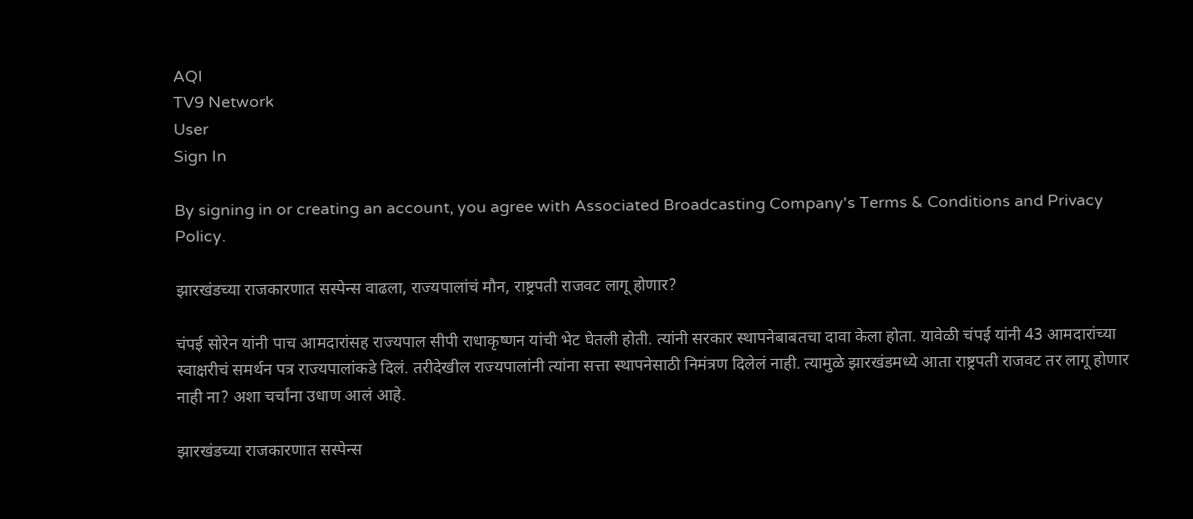AQI
TV9 Network
User
Sign In

By signing in or creating an account, you agree with Associated Broadcasting Company's Terms & Conditions and Privacy Policy.

झारखंडच्या राजकारणात सस्पेन्स वाढला, राज्यपालांचं मौन, राष्ट्रपती राजवट लागू होणार?

चंपई सोरेन यांनी पाच आमदारांसह राज्यपाल सीपी राधाकृष्णन यांची भेट घेतली होती. त्यांनी सरकार स्थापनेबाबतचा दावा केला होता. यावेळी चंपई यांनी 43 आमदारांच्या स्वाक्षरीचं समर्थन पत्र राज्यपालांकडे दिलं. तरीदेखील राज्यपालांनी त्यांना सत्ता स्थापनेसाठी निमंत्रण दिलेलं नाही. त्यामुळे झारखंडमध्ये आता राष्ट्रपती राजवट तर लागू होणार नाही ना? अशा चर्चांना उधाण आलं आहे.

झारखंडच्या राजकारणात सस्पेन्स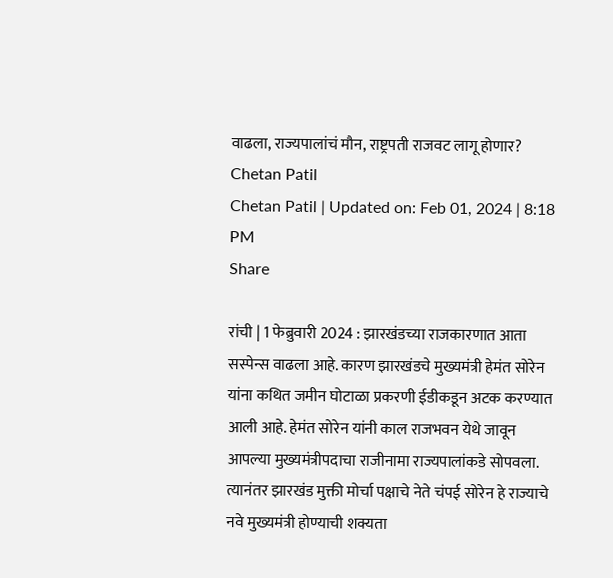वाढला, राज्यपालांचं मौन, राष्ट्रपती राजवट लागू होणार?
Chetan Patil
Chetan Patil | Updated on: Feb 01, 2024 | 8:18 PM
Share

रांची | 1 फेब्रुवारी 2024 : झारखंडच्या राजकारणात आता सस्पेन्स वाढला आहे. कारण झारखंडचे मुख्यमंत्री हेमंत सोरेन यांना कथित जमीन घोटाळा प्रकरणी ईडीकडून अटक करण्यात आली आहे. हेमंत सोरेन यांनी काल राजभवन येथे जावून आपल्या मुख्यमंत्रीपदाचा राजीनामा राज्यपालांकडे सोपवला. त्यानंतर झारखंड मुक्ती मोर्चा पक्षाचे नेते चंपई सोरेन हे राज्याचे नवे मुख्यमंत्री होण्याची शक्यता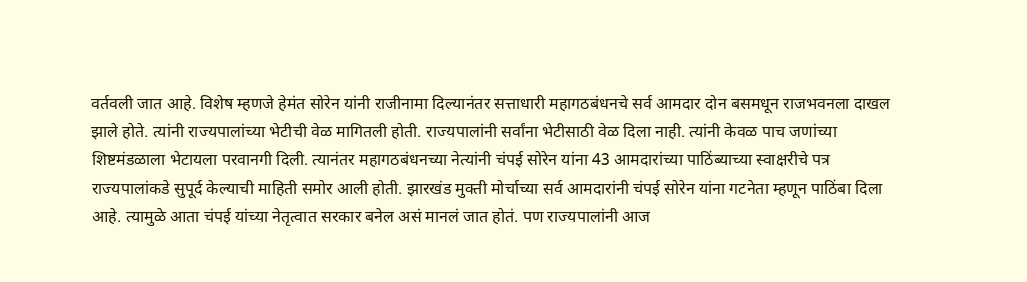वर्तवली जात आहे. विशेष म्हणजे हेमंत सोरेन यांनी राजीनामा दिल्यानंतर सत्ताधारी महागठबंधनचे सर्व आमदार दोन बसमधून राजभवनला दाखल झाले होते. त्यांनी राज्यपालांच्या भेटीची वेळ मागितली होती. राज्यपालांनी सर्वांना भेटीसाठी वेळ दिला नाही. त्यांनी केवळ पाच जणांच्या शिष्टमंडळाला भेटायला परवानगी दिली. त्यानंतर महागठबंधनच्या नेत्यांनी चंपई सोरेन यांना 43 आमदारांच्या पाठिंब्याच्या स्वाक्षरीचे पत्र राज्यपालांकडे सुपूर्द केल्याची माहिती समोर आली होती. झारखंड मुक्ती मोर्चाच्या सर्व आमदारांनी चंपई सोरेन यांना गटनेता म्हणून पाठिंबा दिला आहे. त्यामुळे आता चंपई यांच्या नेतृत्वात सरकार बनेल असं मानलं जात होतं. पण राज्यपालांनी आज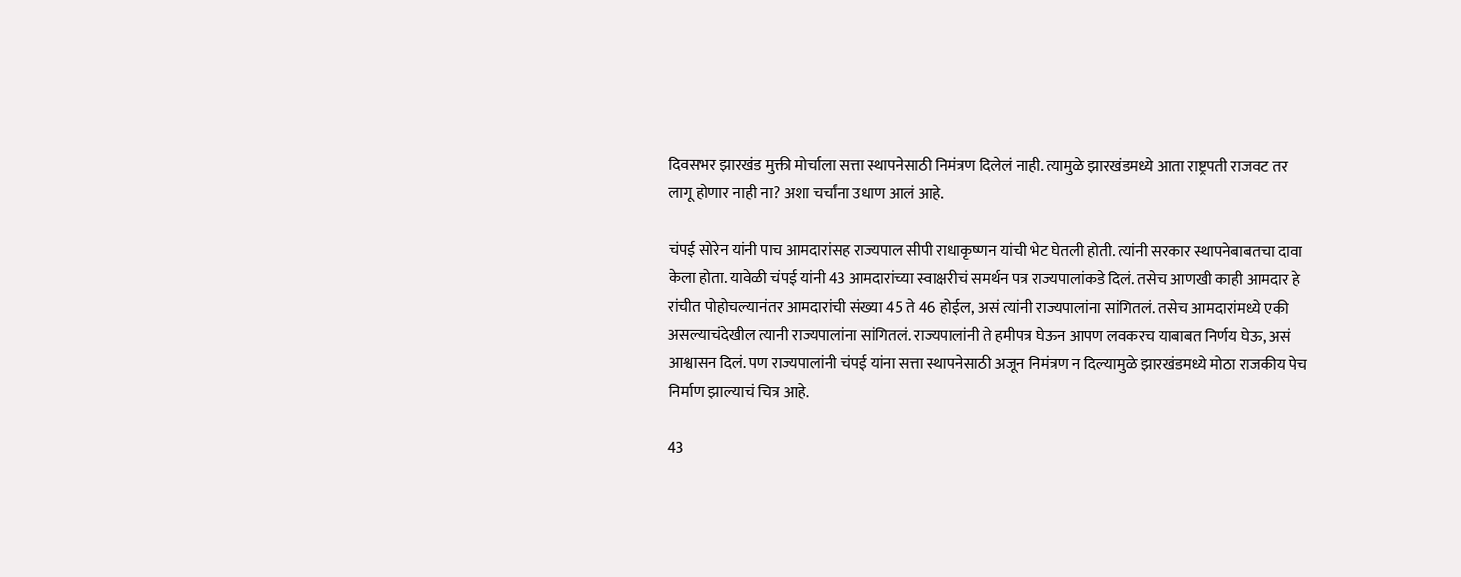दिवसभर झारखंड मुक्ती मोर्चाला सत्ता स्थापनेसाठी निमंत्रण दिलेलं नाही. त्यामुळे झारखंडमध्ये आता राष्ट्रपती राजवट तर लागू होणार नाही ना? अशा चर्चांना उधाण आलं आहे.

चंपई सोरेन यांनी पाच आमदारांसह राज्यपाल सीपी राधाकृष्णन यांची भेट घेतली होती. त्यांनी सरकार स्थापनेबाबतचा दावा केला होता. यावेळी चंपई यांनी 43 आमदारांच्या स्वाक्षरीचं समर्थन पत्र राज्यपालांकडे दिलं. तसेच आणखी काही आमदार हे रांचीत पोहोचल्यानंतर आमदारांची संख्या 45 ते 46 होईल, असं त्यांनी राज्यपालांना सांगितलं. तसेच आमदारांमध्ये एकी असल्याचंदेखील त्यानी राज्यपालांना सांगितलं. राज्यपालांनी ते हमीपत्र घेऊन आपण लवकरच याबाबत निर्णय घेऊ, असं आश्वासन दिलं. पण राज्यपालांनी चंपई यांना सत्ता स्थापनेसाठी अजून निमंत्रण न दिल्यामुळे झारखंडमध्ये मोठा राजकीय पेच निर्माण झाल्याचं चित्र आहे.

43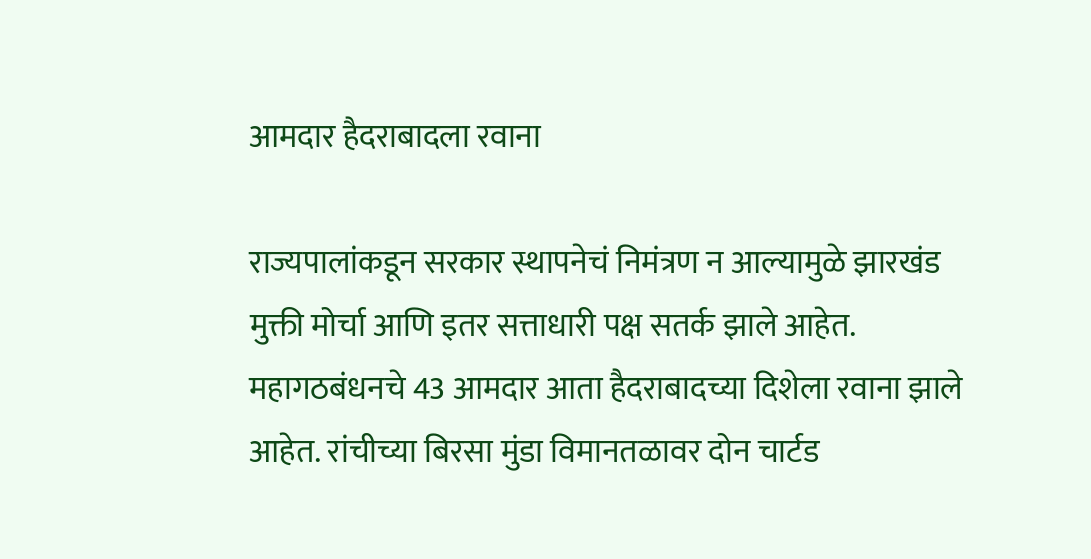आमदार हैदराबादला रवाना

राज्यपालांकडून सरकार स्थापनेचं निमंत्रण न आल्यामुळे झारखंड मुक्ती मोर्चा आणि इतर सत्ताधारी पक्ष सतर्क झाले आहेत. महागठबंधनचे 43 आमदार आता हैदराबादच्या दिशेला रवाना झाले आहेत. रांचीच्या बिरसा मुंडा विमानतळावर दोन चार्टड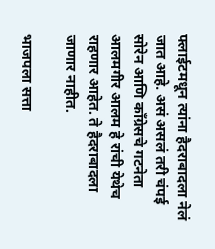फ्लाईटमधून त्यांना हैदराबादला नेलं जात आहे. असं असलं तरी चंपई सोरेन आणि काँग्रेसचे गटनेता आलमगीर आलम हे रांची येथेच राहणार आहेत. ते हैदराबादला जाणार नाहीत.

भाजपला सत्ता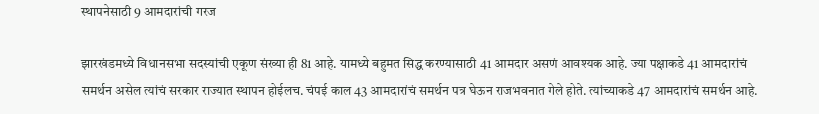स्थापनेसाठी 9 आमदारांची गरज

झारखंडमध्ये विधानसभा सदस्यांची एकूण संख्या ही 81 आहे. यामध्ये बहुमत सिद्ध करण्यासाठी 41 आमदार असणं आवश्यक आहे. ज्या पक्षाकडे 41 आमदारांचं समर्थन असेल त्यांचं सरकार राज्यात स्थापन होईलच. चंपई काल 43 आमदारांचं समर्थन पत्र घेऊन राजभवनात गेले होते. त्यांच्याकडे 47 आमदारांचं समर्थन आहे.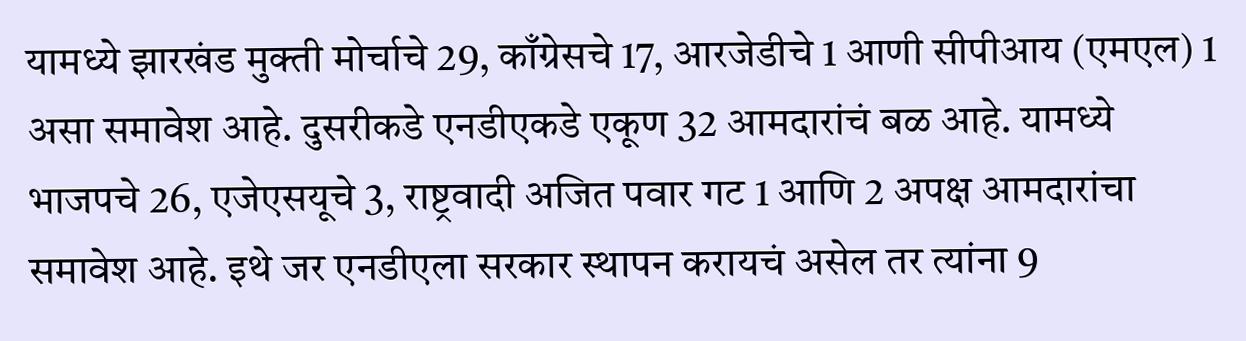यामध्ये झारखंड मुक्ती मोर्चाचे 29, काँग्रेसचे 17, आरजेडीचे 1 आणी सीपीआय (एमएल) 1 असा समावेश आहे. दुसरीकडे एनडीएकडे एकूण 32 आमदारांचं बळ आहे. यामध्ये भाजपचे 26, एजेएसयूचे 3, राष्ट्रवादी अजित पवार गट 1 आणि 2 अपक्ष आमदारांचा समावेश आहे. इथे जर एनडीएला सरकार स्थापन करायचं असेल तर त्यांना 9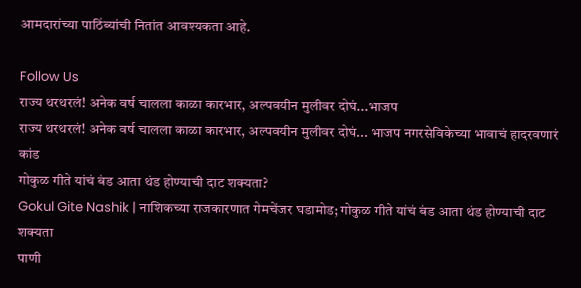आमदारांच्या पाठिंब्यांची नितांत आवश्यकता आहे.

Follow Us
राज्य थरथरलं! अनेक वर्ष चालला काळा कारभार, अल्पवयीन मुलीवर दोघं...भाजप
राज्य थरथरलं! अनेक वर्ष चालला काळा कारभार, अल्पवयीन मुलीवर दोघं... भाजप नगरसेविकेच्या भावाचं हादरवणारं कांड
गोकुळ गीते यांचं बंड आता थंड होण्याची दाट शक्यता?
Gokul Gite Nashik | नाशिकच्या राजकारणात गेमचेंजर घडामोड; गोकुळ गीते यांचं बंड आता थंड होण्याची दाट शक्यता
पाणी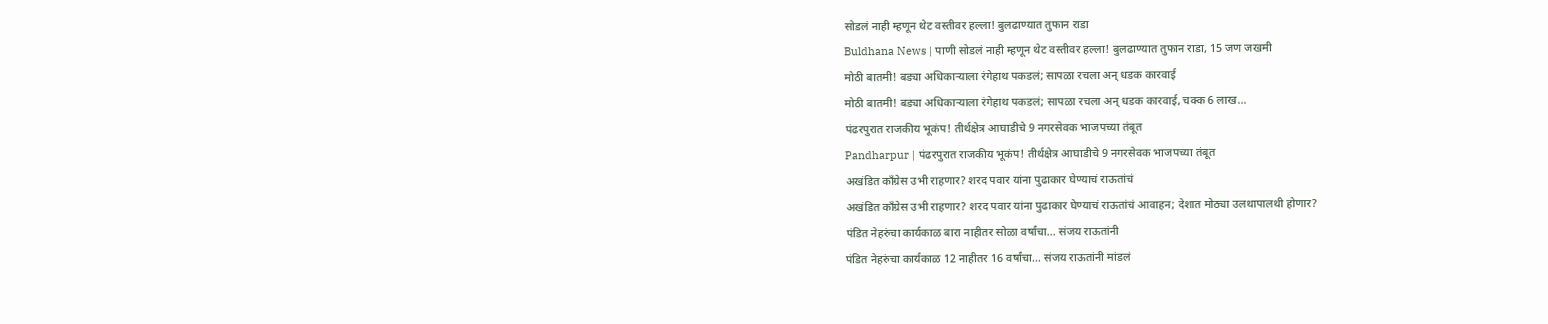सोडलं नाही म्हणून थेट वस्तीवर हल्ला! बुलढाण्यात तुफान राडा
Buldhana News | पाणी सोडलं नाही म्हणून थेट वस्तीवर हल्ला! बुलढाण्यात तुफान राडा, 15 जण जखमी
मोठी बातमी! बड्या अधिकाऱ्याला रंगेहाथ पकडलं; सापळा रचला अन् धडक कारवाई
मोठी बातमी! बड्या अधिकाऱ्याला रंगेहाथ पकडलं; सापळा रचला अन् धडक कारवाई, चक्क 6 लाख...
पंढरपुरात राजकीय भूकंप! तीर्थक्षेत्र आघाडीचे 9 नगरसेवक भाजपच्या तंबूत
Pandharpur | पंढरपुरात राजकीय भूकंप! तीर्थक्षेत्र आघाडीचे 9 नगरसेवक भाजपच्या तंबूत
अखंडित काँग्रेस उभी राहणार? शरद पवार यांना पुढाकार घेण्याचं राऊतांचं
अखंडित काँग्रेस उभी राहणार? शरद पवार यांना पुढाकार घेण्याचं राऊतांचं आवाहन; देशात मोठ्या उलथापालथी होणार?
पंडित नेहरुंचा कार्यकाळ बारा नाहीतर सोळा वर्षांचा... संजय राऊतांनी
पंडित नेहरुंचा कार्यकाळ 12 नाहीतर 16 वर्षांचा... संजय राऊतांनी मांडलं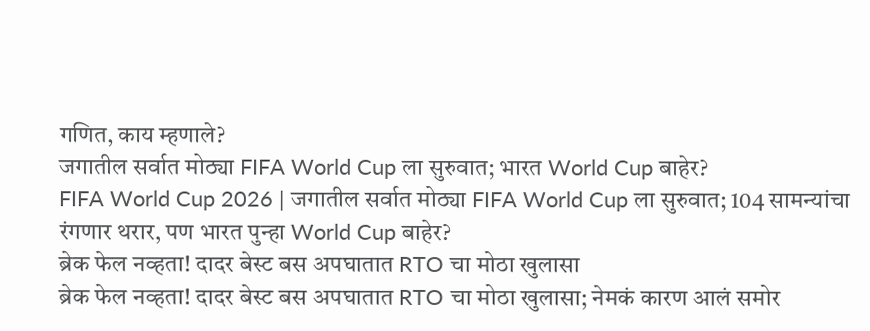गणित, काय म्हणाले?
जगातील सर्वात मोठ्या FIFA World Cup ला सुरुवात; भारत World Cup बाहेर?
FIFA World Cup 2026 | जगातील सर्वात मोठ्या FIFA World Cup ला सुरुवात; 104 सामन्यांचा रंगणार थरार, पण भारत पुन्हा World Cup बाहेर?
ब्रेक फेल नव्हता! दादर बेस्ट बस अपघातात RTO चा मोठा खुलासा
ब्रेक फेल नव्हता! दादर बेस्ट बस अपघातात RTO चा मोठा खुलासा; नेमकं कारण आलं समोर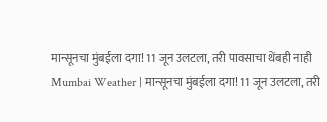मान्सूनचा मुंबईला दगा! 11 जून उलटला, तरी पावसाचा थेंबही नाही
Mumbai Weather | मान्सूनचा मुंबईला दगा! 11 जून उलटला, तरी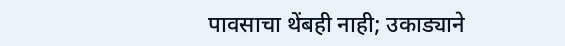पावसाचा थेंबही नाही; उकाड्याने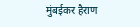मुंबईकर हैराण